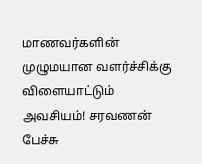மாணவர்களின் முழுமயான வளர்ச்சிக்கு விளையாட்டும் அவசியம்! சரவணன் பேச்சு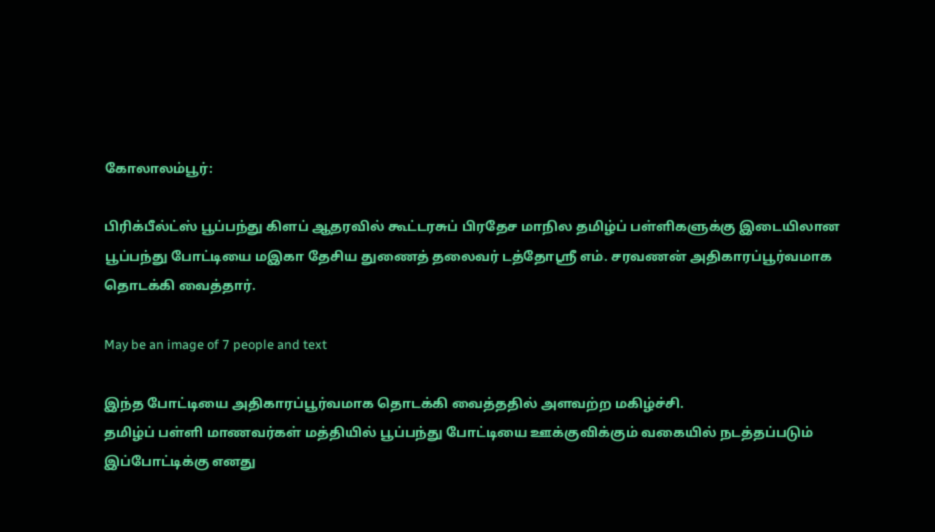கோலாலம்பூர்:

பிரிக்பீல்ட்ஸ் பூப்பந்து கிளப் ஆதரவில் கூட்டரசுப் பிரதேச மாநில தமிழ்ப் பள்ளிகளுக்கு இடையிலான பூப்பந்து போட்டியை மஇகா தேசிய துணைத் தலைவர் டத்தோஸ்ரீ எம். சரவணன் அதிகாரப்பூர்வமாக தொடக்கி வைத்தார்.

May be an image of 7 people and text

இந்த போட்டியை அதிகாரப்பூர்வமாக தொடக்கி வைத்ததில் அளவற்ற மகிழ்ச்சி.
தமிழ்ப் பள்ளி மாணவர்கள் மத்தியில் பூப்பந்து போட்டியை ஊக்குவிக்கும் வகையில் நடத்தப்படும் இப்போட்டிக்கு எனது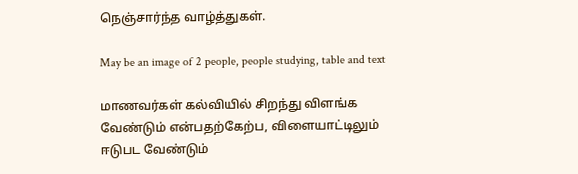நெஞ்சார்ந்த வாழ்த்துகள்.

May be an image of 2 people, people studying, table and text

மாணவர்கள் கல்வியில் சிறந்து விளங்க வேண்டும் என்பதற்கேற்ப, விளையாட்டிலும் ஈடுபட வேண்டும்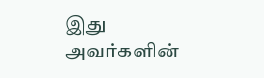இது அவர்களின்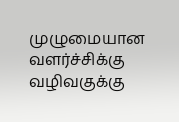முழுமையான வளர்ச்சிக்கு வழிவகுக்கு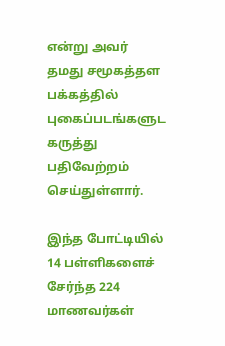என்று அவர் தமது சமூகத்தள பக்கத்தில் புகைப்படங்களுட கருத்து பதிவேற்றம் செய்துள்ளார்.

இந்த போட்டியில் 14 பள்ளிகளைச் சேர்ந்த 224 மாணவர்கள்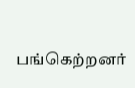பங்கெற்றனர்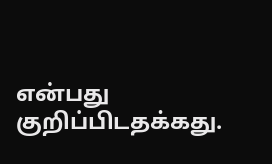என்பது குறிப்பிடதக்கது.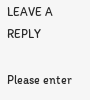LEAVE A REPLY

Please enter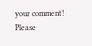your comment!
Please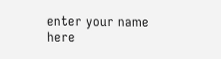enter your name here